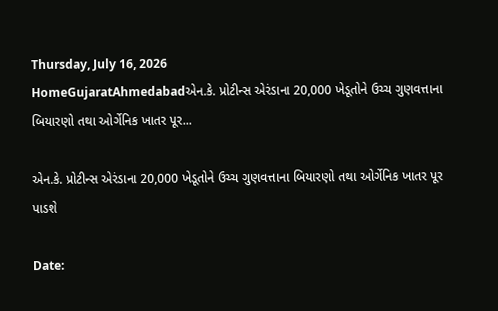Thursday, July 16, 2026
HomeGujaratAhmedabadએન.કે. પ્રોટીન્સ એરંડાના 20,000 ખેડૂતોને ઉચ્ચ ગુણવત્તાના બિયારણો તથા ઓર્ગેનિક ખાતર પૂર...

એન.કે. પ્રોટીન્સ એરંડાના 20,000 ખેડૂતોને ઉચ્ચ ગુણવત્તાના બિયારણો તથા ઓર્ગેનિક ખાતર પૂર પાડશે

Date: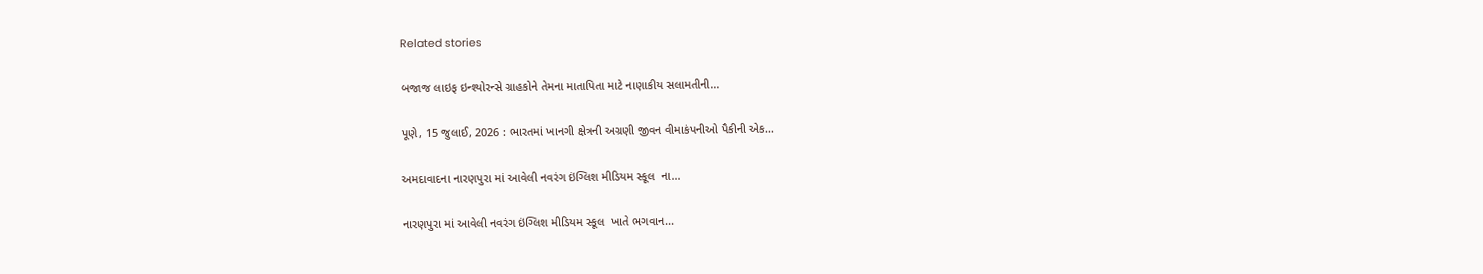Related stories

બજાજ લાઇફ ઇન્શ્યોરન્સે ગ્રાહકોને તેમના માતાપિતા માટે નાણાકીય સલામતીની...

પૂણે, 15 જુલાઈ, 2026 : ભારતમાં ખાનગી ક્ષેત્રની અગ્રણી જીવન વીમાકંપનીઓ પૈકીની એક...

અમદાવાદના નારણપુરા માં આવેલી નવરંગ ઇંગ્લિશ મીડિયમ સ્કૂલ  ના...

નારણપુરા માં આવેલી નવરંગ ઇંગ્લિશ મીડિયમ સ્કૂલ  ખાતે ભગવાન...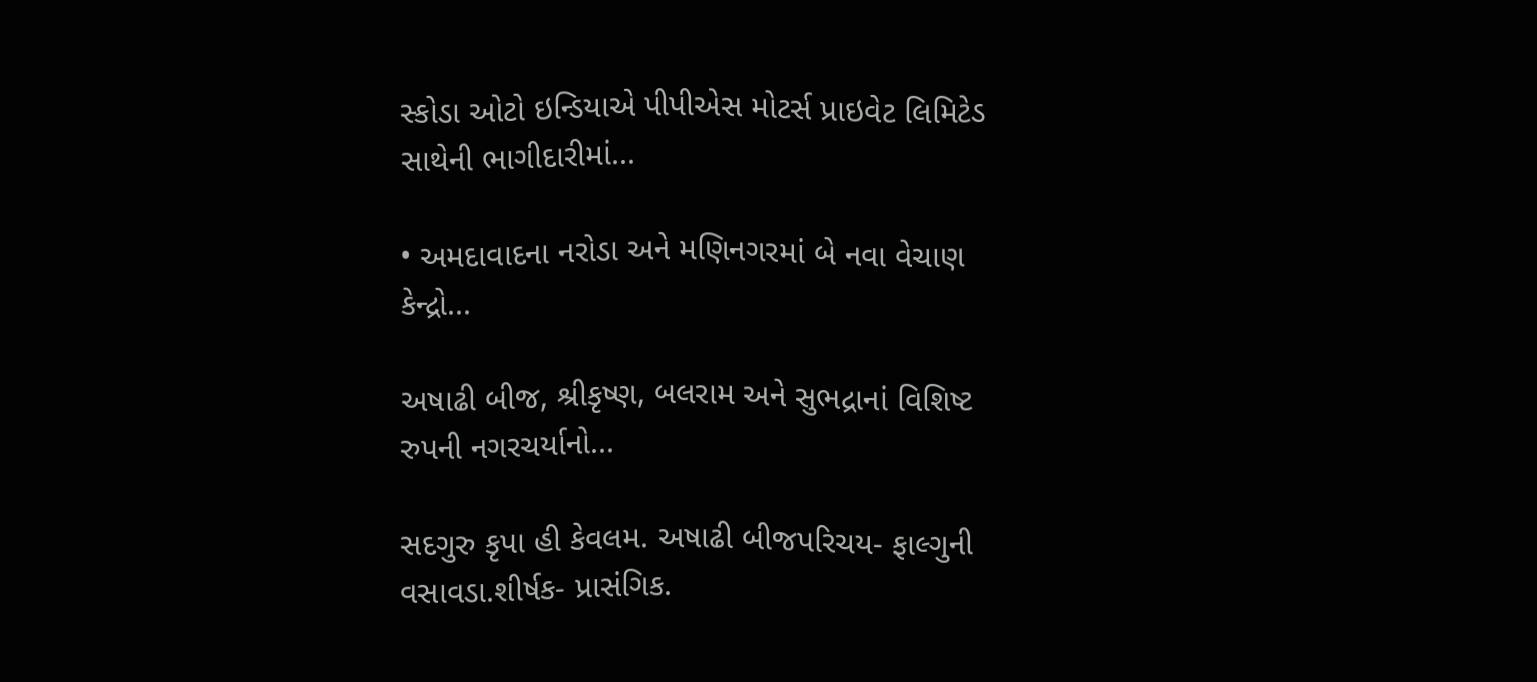સ્કોડા ઓટો ઇન્ડિયાએ પીપીએસ મોટર્સ પ્રાઇવેટ લિમિટેડ સાથેની ભાગીદારીમાં...

• અમદાવાદના નરોડા અને મણિનગરમાં બે નવા વેચાણ કેન્દ્રો...

અષાઢી બીજ, શ્રીકૃષ્ણ, બલરામ અને સુભદ્રાનાં વિશિષ્ટ રુપની નગરચર્યાનો...

સદગુરુ કૃપા હી કેવલમ. અષાઢી બીજપરિચય- ફાલ્ગુની વસાવડા.શીર્ષક- પ્રાસંગિક.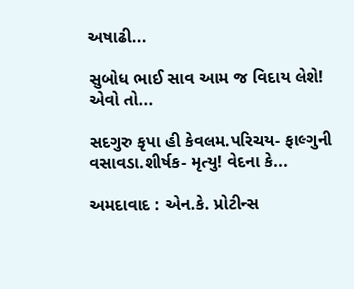અષાઢી...

સુબોધ ભાઈ સાવ આમ જ વિદાય લેશે! એવો તો...

સદગુરુ કૃપા હી કેવલમ.પરિચય- ફાલ્ગુની વસાવડા.શીર્ષક- મૃત્યુ! વેદના કે...

અમદાવાદ : એન.કે. પ્રોટીન્સ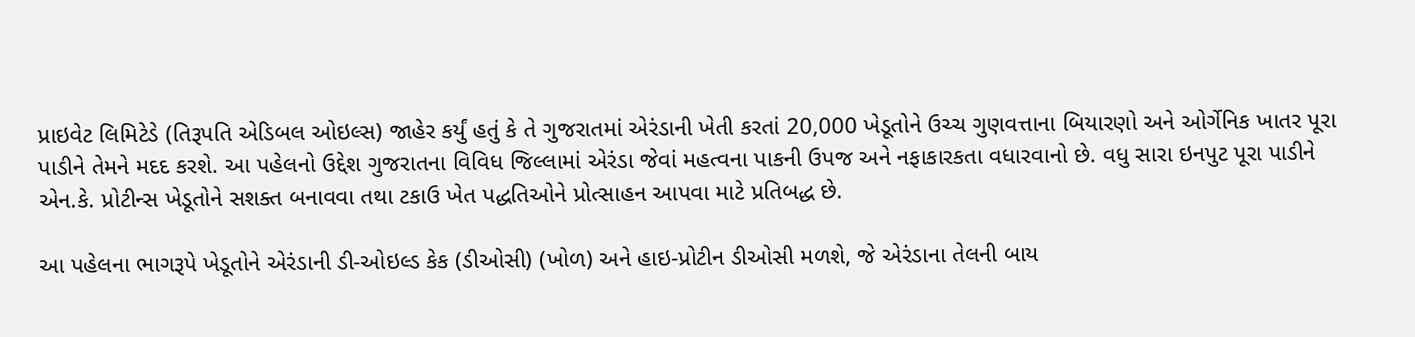પ્રાઇવેટ લિમિટેડે (તિરૂપતિ એડિબલ ઓઇલ્સ) જાહેર કર્યું હતું કે તે ગુજરાતમાં એરંડાની ખેતી કરતાં 20,000 ખેડૂતોને ઉચ્ચ ગુણવત્તાના બિયારણો અને ઓર્ગેનિક ખાતર પૂરા પાડીને તેમને મદદ કરશે. આ પહેલનો ઉદ્દેશ ગુજરાતના વિવિધ જિલ્લામાં એરંડા જેવાં મહત્વના પાકની ઉપજ અને નફાકારકતા વધારવાનો છે. વધુ સારા ઇનપુટ પૂરા પાડીને એન.કે. પ્રોટીન્સ ખેડૂતોને સશક્ત બનાવવા તથા ટકાઉ ખેત પદ્ધતિઓને પ્રોત્સાહન આપવા માટે પ્રતિબદ્ધ છે.

આ પહેલના ભાગરૂપે ખેડૂતોને એરંડાની ડી-ઓઇલ્ડ કેક (ડીઓસી) (ખોળ) અને હાઇ-પ્રોટીન ડીઓસી મળશે, જે એરંડાના તેલની બાય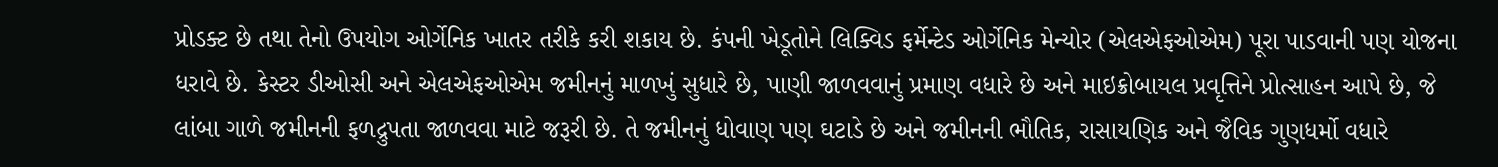પ્રોડક્ટ છે તથા તેનો ઉપયોગ ઓર્ગેનિક ખાતર તરીકે કરી શકાય છે. કંપની ખેડૂતોને લિક્વિડ ફર્મેન્ટેડ ઓર્ગેનિક મેન્યોર (એલએફઓએમ) પૂરા પાડવાની પણ યોજના ધરાવે છે. કેસ્ટર ડીઓસી અને એલએફઓએમ જમીનનું માળખું સુધારે છે, પાણી જાળવવાનું પ્રમાણ વધારે છે અને માઇક્રોબાયલ પ્રવૃત્તિને પ્રોત્સાહન આપે છે, જે લાંબા ગાળે જમીનની ફળદ્રુપતા જાળવવા માટે જરૂરી છે. તે જમીનનું ધોવાણ પણ ઘટાડે છે અને જમીનની ભૌતિક, રાસાયણિક અને જૈવિક ગુણધર્મો વધારે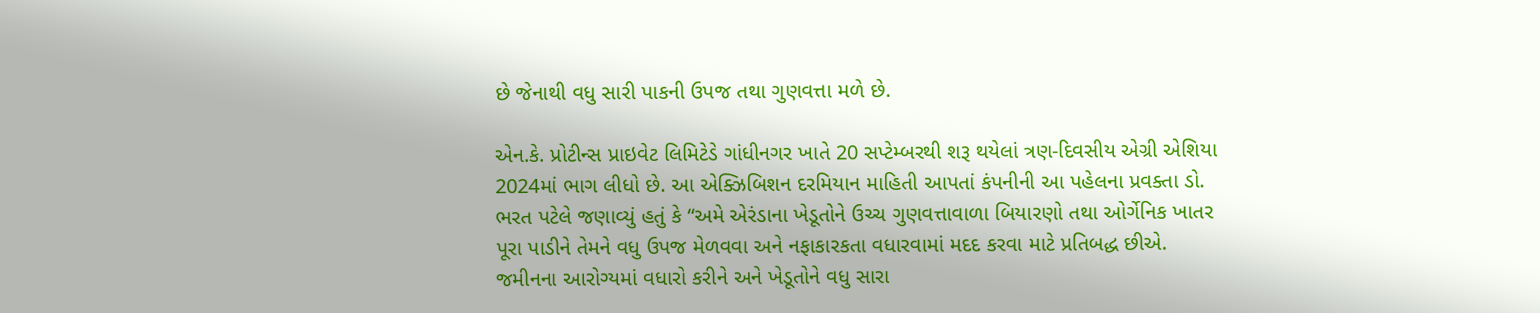છે જેનાથી વધુ સારી પાકની ઉપજ તથા ગુણવત્તા મળે છે.

એન.કે. પ્રોટીન્સ પ્રાઇવેટ લિમિટેડે ગાંધીનગર ખાતે 20 સપ્ટેમ્બરથી શરૂ થયેલાં ત્રણ-દિવસીય એગ્રી એશિયા 2024માં ભાગ લીધો છે. આ એક્ઝિબિશન દરમિયાન માહિતી આપતાં કંપનીની આ પહેલના પ્રવક્તા ડો. ભરત પટેલે જણાવ્યું હતું કે “અમે એરંડાના ખેડૂતોને ઉચ્ચ ગુણવત્તાવાળા બિયારણો તથા ઓર્ગેનિક ખાતર પૂરા પાડીને તેમને વધુ ઉપજ મેળવવા અને નફાકારકતા વધારવામાં મદદ કરવા માટે પ્રતિબદ્ધ છીએ. જમીનના આરોગ્યમાં વધારો કરીને અને ખેડૂતોને વધુ સારા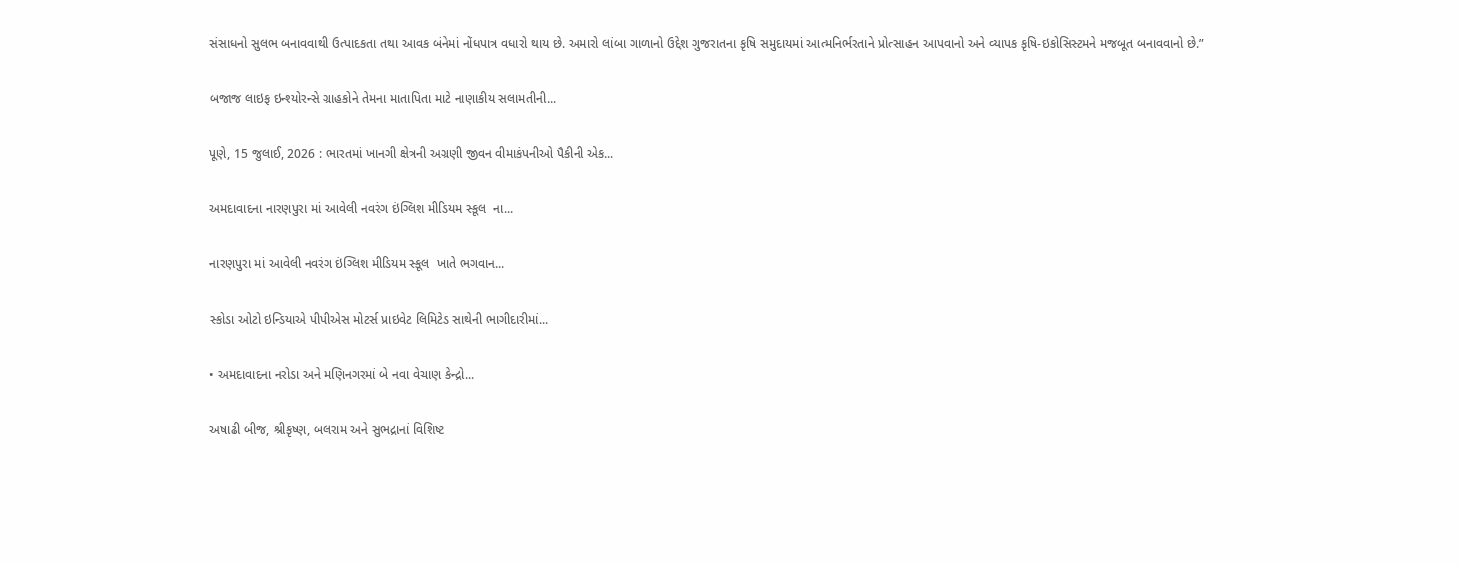સંસાધનો સુલભ બનાવવાથી ઉત્પાદકતા તથા આવક બંનેમાં નોંધપાત્ર વધારો થાય છે. અમારો લાંબા ગાળાનો ઉદ્દેશ ગુજરાતના કૃષિ સમુદાયમાં આત્મનિર્ભરતાને પ્રોત્સાહન આપવાનો અને વ્યાપક કૃષિ-ઇકોસિસ્ટમને મજબૂત બનાવવાનો છે.”

બજાજ લાઇફ ઇન્શ્યોરન્સે ગ્રાહકોને તેમના માતાપિતા માટે નાણાકીય સલામતીની...

પૂણે, 15 જુલાઈ, 2026 : ભારતમાં ખાનગી ક્ષેત્રની અગ્રણી જીવન વીમાકંપનીઓ પૈકીની એક...

અમદાવાદના નારણપુરા માં આવેલી નવરંગ ઇંગ્લિશ મીડિયમ સ્કૂલ  ના...

નારણપુરા માં આવેલી નવરંગ ઇંગ્લિશ મીડિયમ સ્કૂલ  ખાતે ભગવાન...

સ્કોડા ઓટો ઇન્ડિયાએ પીપીએસ મોટર્સ પ્રાઇવેટ લિમિટેડ સાથેની ભાગીદારીમાં...

• અમદાવાદના નરોડા અને મણિનગરમાં બે નવા વેચાણ કેન્દ્રો...

અષાઢી બીજ, શ્રીકૃષ્ણ, બલરામ અને સુભદ્રાનાં વિશિષ્ટ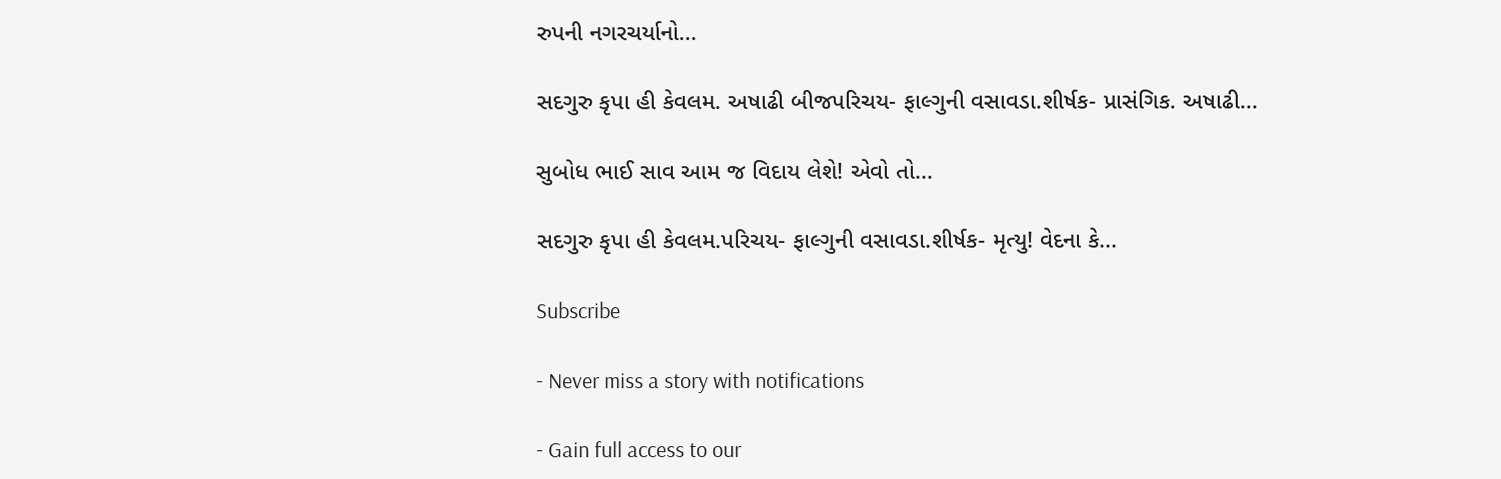રુપની નગરચર્યાનો...

સદગુરુ કૃપા હી કેવલમ. અષાઢી બીજપરિચય- ફાલ્ગુની વસાવડા.શીર્ષક- પ્રાસંગિક. અષાઢી...

સુબોધ ભાઈ સાવ આમ જ વિદાય લેશે! એવો તો...

સદગુરુ કૃપા હી કેવલમ.પરિચય- ફાલ્ગુની વસાવડા.શીર્ષક- મૃત્યુ! વેદના કે...

Subscribe

- Never miss a story with notifications

- Gain full access to our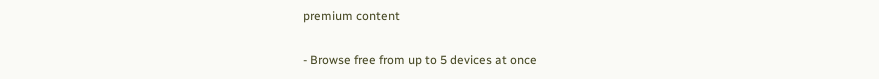premium content

- Browse free from up to 5 devices at once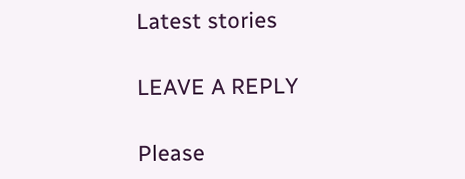Latest stories

LEAVE A REPLY

Please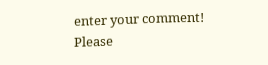enter your comment!
Please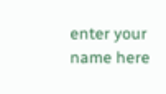enter your name here